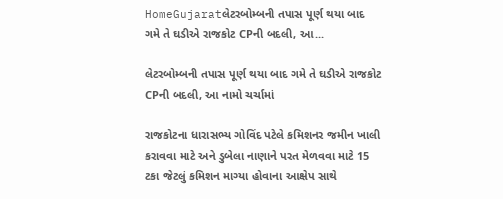HomeGujaratલેટરબોમ્બની તપાસ પૂર્ણ થયા બાદ ગમે તે ઘડીએ રાજકોટ CPની બદલી, આ...

લેટરબોમ્બની તપાસ પૂર્ણ થયા બાદ ગમે તે ઘડીએ રાજકોટ CPની બદલી, આ નામો ચર્ચામાં

રાજકોટના ધારાસભ્ય ગોવિંદ પટેલે કમિશનર જમીન ખાલી કરાવવા માટે અને ડુબેલા નાણાને પરત મેળવવા માટે 15 ટકા જેટલું કમિશન માગ્યા હોવાના આક્ષેપ સાથે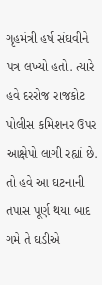ગૃહમંત્રી હર્ષ સંઘવીને પત્ર લખ્યો હતો. ત્યારે હવે દરરોજ રાજકોટ પોલીસ કમિશનર ઉપર આક્ષેપો લાગી રહ્યાં છે. તો હવે આ ઘટનાની તપાસ પૂર્ણ થયા બાદ ગમે તે ઘડીએ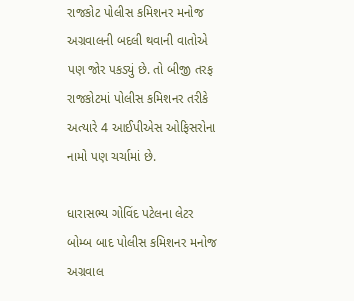રાજકોટ પોલીસ કમિશનર મનોજ અગ્રવાલની બદલી થવાની વાતોએ પણ જોર પકડ્યું છે. તો બીજી તરફ રાજકોટમાં પોલીસ કમિશનર તરીકે અત્યારે 4 આઈપીએસ ઓફિસરોના નામો પણ ચર્ચામાં છે.

ધારાસભ્ય ગોવિંદ પટેલના લેટર બોમ્બ બાદ પોલીસ કમિશનર મનોજ અગ્રવાલ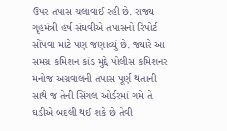ઉપર તપાસ ચલાવાઈ રહી છે. રાજ્ય ગૃહમંત્રી હર્ષ સંઘવીએ તપાસનો રિપોર્ટ સોંપવા માટે પણ જણાવ્યું છે. જ્યારે આ સમગ્ર કમિશન કાંડ મુદ્દે પોલીસ કમિશનર મનોજ અગ્રવાલની તપાસ પૂર્ણ થતાની સાથે જ તેની સિંગલ ઓર્ડરમાં ગમે તે ઘડીએ બદલી થઈ શકે છે તેવી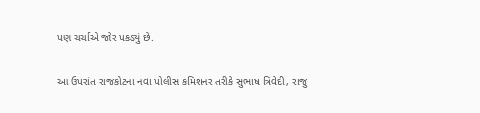પણ ચર્ચાએ જોર પકડ્યું છે.

આ ઉપરાંત રાજકોટના નવા પોલીસ કમિશનર તરીકે સુભાષ ત્રિવેદી, રાજુ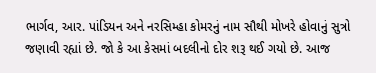ભાર્ગવ, આર. પાંડિયન અને નરસિમ્હા કોમરનું નામ સૌથી મોખરે હોવાનું સુત્રો જણાવી રહ્યાં છે. જો કે આ કેસમાં બદલીનો દોર શરૂ થઈ ગયો છે. આજ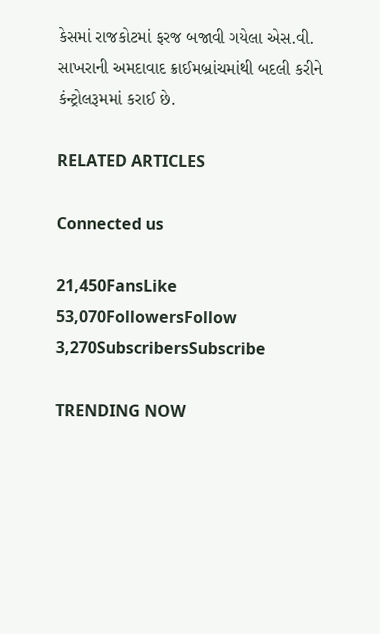કેસમાં રાજકોટમાં ફરજ બજાવી ગયેલા એસ.વી. સાખરાની અમદાવાદ ક્રાઈમબ્રાંચમાંથી બદલી કરીને કંન્ટ્રોલરૂમમાં કરાઈ છે.

RELATED ARTICLES

Connected us

21,450FansLike
53,070FollowersFollow
3,270SubscribersSubscribe

TRENDING NOW